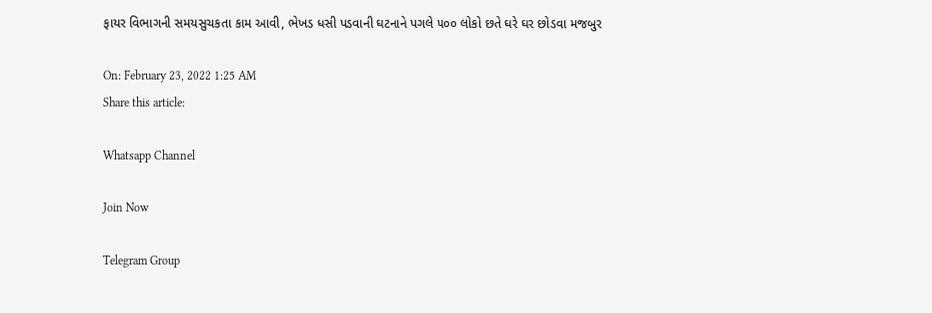ફાયર વિભાગની સમયસુચકતા કામ આવી, ભેખડ ધસી પડવાની ઘટનાને પગલે ૫૦૦ લોકો છતે ઘરે ઘર છોડવા મજબુર

On: February 23, 2022 1:25 AM
Share this article:

Whatsapp Channel

Join Now

Telegram Group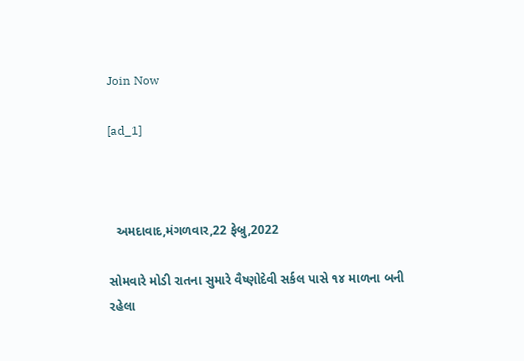Join Now

[ad_1]



  અમદાવાદ,મંગળવાર,22 ફેબ્રુ,2022

સોમવારે મોડી રાતના સુમારે વૈષ્ણોદેવી સર્કલ પાસે ૧૪ માળના બની
રહેલા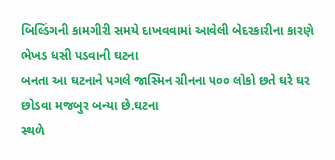બિલ્ડિંગની કામગીરી સમયે દાખવવામાં આવેલી બેદરકારીના કારણે ભેખડ ધસી પડવાની ઘટના
બનતા આ ઘટનાને પગલે જાસ્મિન ગ્રીનના ૫૦૦ લોકો છતે ઘરે ઘર છોડવા મજબુર બન્યા છે.ઘટના
સ્થળે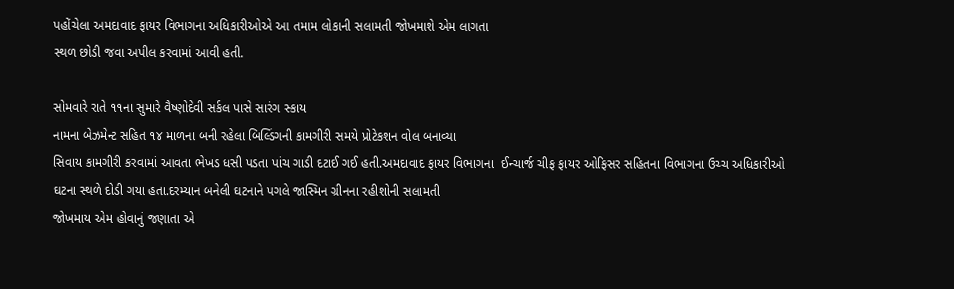પહોંચેલા અમદાવાદ ફાયર વિભાગના અધિકારીઓએ આ તમામ લોકાની સલામતી જોખમાશે એમ લાગતા
સ્થળ છોડી જવા અપીલ કરવામાં આવી હતી.

સોમવારે રાતે ૧૧ના સુમારે વૈષ્ણોદેવી સર્કલ પાસે સારંગ સ્કાય
નામના બેઝમેન્ટ સહિત ૧૪ માળના બની રહેલા બિલ્ડિંગની કામગીરી સમયે પ્રોટેકશન વોલ બનાવ્યા
સિવાય કામગીરી કરવામાં આવતા ભેખડ ધસી પડતા પાંચ ગાડી દટાઈ ગઈ હતી.અમદાવાદ ફાયર વિભાગના  ઈન્ચાર્જ ચીફ ફાયર ઓફિસર સહિતના વિભાગના ઉચ્ચ અધિકારીઓ
ઘટના સ્થળે દોડી ગયા હતા.દરમ્યાન બનેલી ઘટનાને પગલે જાસ્મિન ગ્રીનના રહીશોની સલામતી
જોખમાય એમ હોવાનું જણાતા એ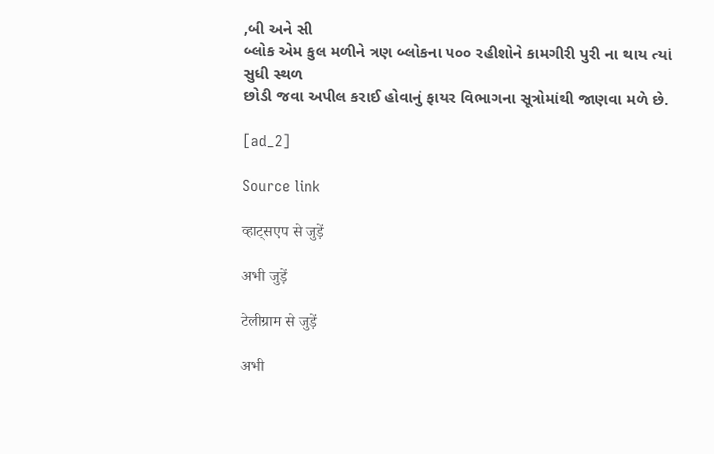,બી અને સી
બ્લોક એમ કુલ મળીને ત્રણ બ્લોકના ૫૦૦ રહીશોને કામગીરી પુરી ના થાય ત્યાં સુધી સ્થળ
છોડી જવા અપીલ કરાઈ હોવાનું ફાયર વિભાગના સૂત્રોમાંથી જાણવા મળે છે.

[ad_2]

Source link

व्हाट्सएप से जुड़ें

अभी जुड़ें

टेलीग्राम से जुड़ें

अभी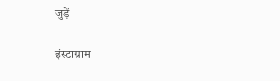जुड़ें

इंस्टाग्राम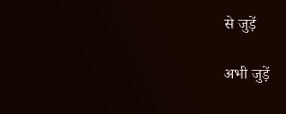से जुड़ें

अभी जुड़ें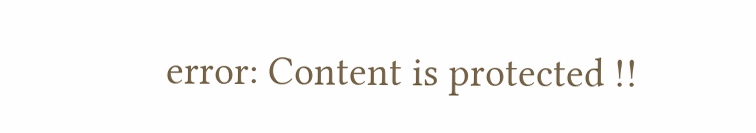error: Content is protected !!